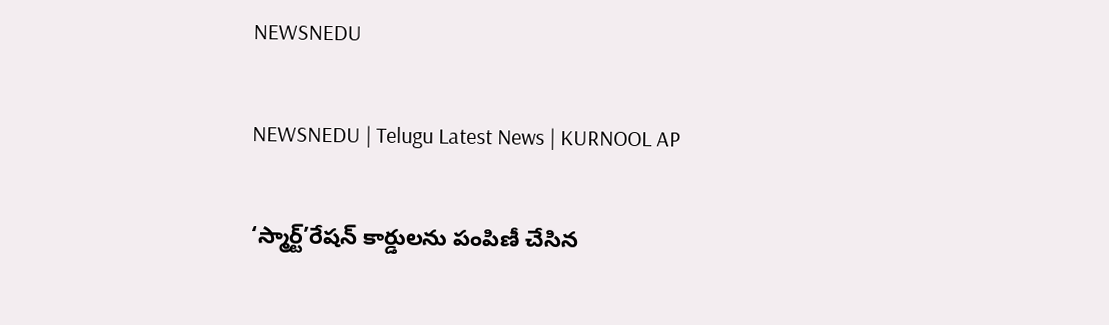NEWSNEDU

NEWSNEDU | Telugu Latest News | KURNOOL AP

‘స్మార్ట్’రేషన్ కార్డులను పంపిణీ చేసిన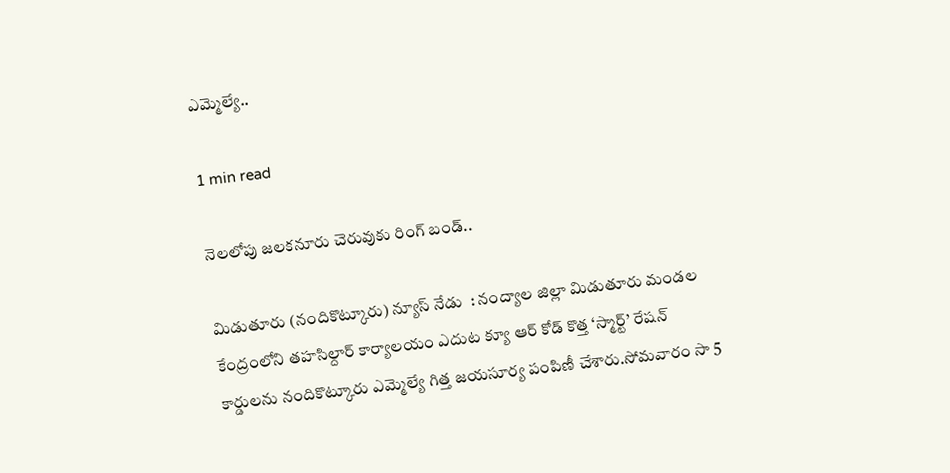ఎమ్మెల్యే..

1 min read

నెలలోపు జలకనూరు చెరువుకు రింగ్ బండ్..

మిడుతూరు (నందికొట్కూరు) న్యూస్ నేడు  : నంద్యాల జిల్లా మిడుతూరు మండల కేంద్రంలోని తహసిల్దార్ కార్యాలయం ఎదుట క్యూ ఆర్ కోడ్ కొత్త ‘స్మార్ట్’ రేషన్ కార్డులను నందికొట్కూరు ఎమ్మెల్యే గిత్త జయసూర్య పంపిణీ చేశారు.సోమవారం సా 5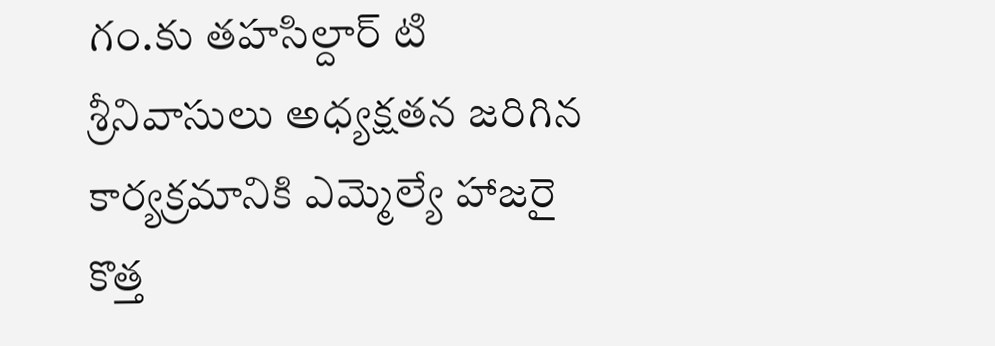గం.కు తహసిల్దార్ టి శ్రీనివాసులు అధ్యక్షతన జరిగిన కార్యక్రమానికి ఎమ్మెల్యే హాజరై కొత్త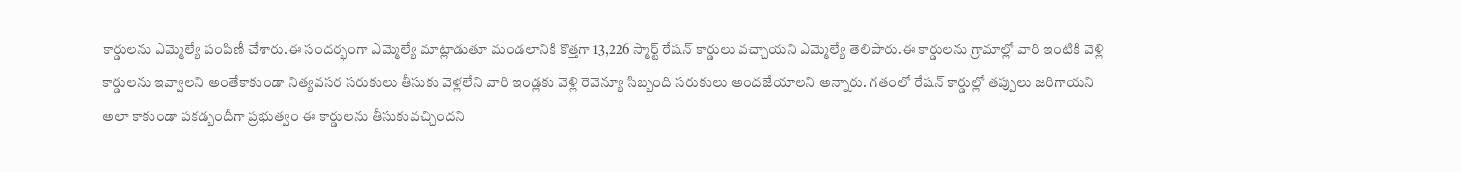కార్డులను ఎమ్మెల్యే పంపిణీ చేశారు.ఈ సందర్భంగా ఎమ్మెల్యే మాట్లాడుతూ మండలానికి కొత్తగా 13,226 స్మార్ట్ రేషన్ కార్డులు వచ్చాయని ఎమ్మెల్యే తెలిపారు.ఈ కార్డులను గ్రామాల్లో వారి ఇంటికి వెళ్లి కార్డులను ఇవ్వాలని అంతేకాకుండా నిత్యవసర సరుకులు తీసుకు వెళ్లలేని వారి ఇండ్లకు వెళ్లి రెవెన్యూ సిబ్బంది సరుకులు అందజేయాలని అన్నారు. గతంలో రేషన్ కార్డుల్లో తప్పులు జరిగాయని అలా కాకుండా పకడ్బందీగా ప్రభుత్వం ఈ కార్డులను తీసుకువచ్చిందని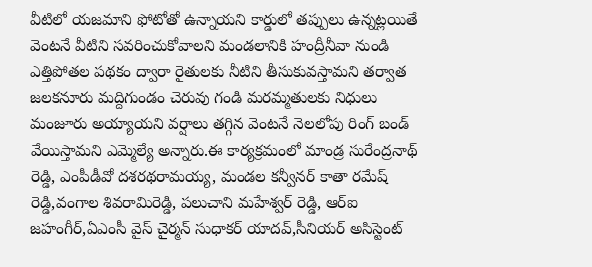వీటిలో యజమాని ఫోటోతో ఉన్నాయని కార్డులో తప్పులు ఉన్నట్లయితే వెంటనే వీటిని సవరించుకోవాలని మండలానికి హంద్రీనీవా నుండి ఎత్తిపోతల పథకం ద్వారా రైతులకు నీటిని తీసుకువస్తామని తర్వాత జలకనూరు మద్దిగుండం చెరువు గండి మరమ్మతులకు నిధులు మంజూరు అయ్యాయని వర్షాలు తగ్గిన వెంటనే నెలలోపు రింగ్ బండ్ వేయిస్తామని ఎమ్మెల్యే అన్నారు.ఈ కార్యక్రమంలో మాండ్ర సురేంద్రనాథ్ రెడ్డి, ఎంపీడీవో దశరథరామయ్య, మండల కన్వీనర్ కాతా రమేష్ రెడ్డి,వంగాల శివరామిరెడ్డి, పలుచాని మహేశ్వర్ రెడ్డి, ఆర్ఐ జహంగీర్,ఏఎంసీ వైస్ చైర్మన్ సుధాకర్ యాదవ్,సీనియర్ అసిస్టెంట్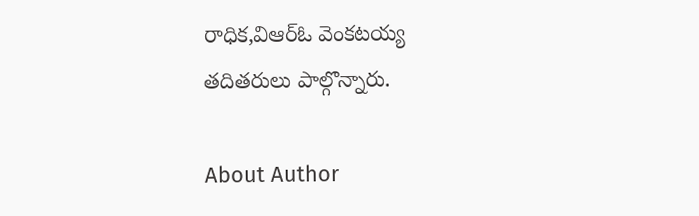రాధిక,విఆర్ఓ వెంకటయ్య తదితరులు పాల్గొన్నారు.

About Author